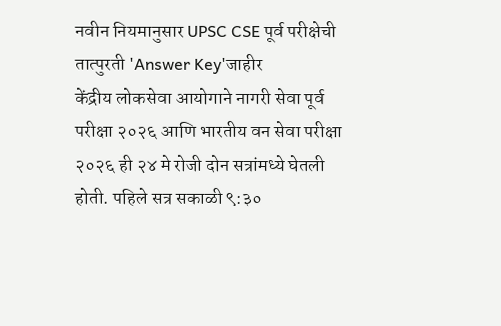नवीन नियमानुसार UPSC CSE पूर्व परीक्षेची तात्पुरती 'Answer Key'जाहीर
केंद्रीय लोकसेवा आयोगाने नागरी सेवा पूर्व परीक्षा २०२६ आणि भारतीय वन सेवा परीक्षा २०२६ ही २४ मे रोजी दोन सत्रांमध्ये घेतली होती. पहिले सत्र सकाळी ९:३०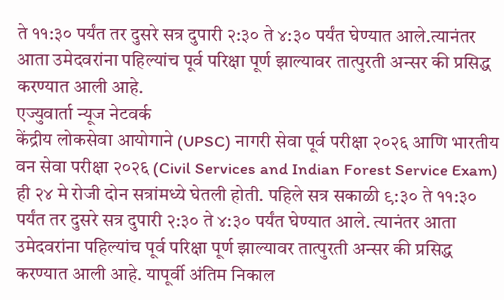ते ११:३० पर्यंत तर दुसरे सत्र दुपारी २:३० ते ४:३० पर्यंत घेण्यात आले.त्यानंतर आता उमेदवरांना पहिल्यांच पूर्व परिक्षा पूर्ण झाल्यावर तात्पुरती अन्सर की प्रसिद्ध करण्यात आली आहे.
एज्युवार्ता न्यूज नेटवर्क
केंद्रीय लोकसेवा आयोगाने (UPSC) नागरी सेवा पूर्व परीक्षा २०२६ आणि भारतीय वन सेवा परीक्षा २०२६ (Civil Services and Indian Forest Service Exam) ही २४ मे रोजी दोन सत्रांमध्ये घेतली होती. पहिले सत्र सकाळी ९:३० ते ११:३० पर्यंत तर दुसरे सत्र दुपारी २:३० ते ४:३० पर्यंत घेण्यात आले. त्यानंतर आता उमेदवरांना पहिल्यांच पूर्व परिक्षा पूर्ण झाल्यावर तात्पुरती अन्सर की प्रसिद्ध करण्यात आली आहे. यापूर्वी अंतिम निकाल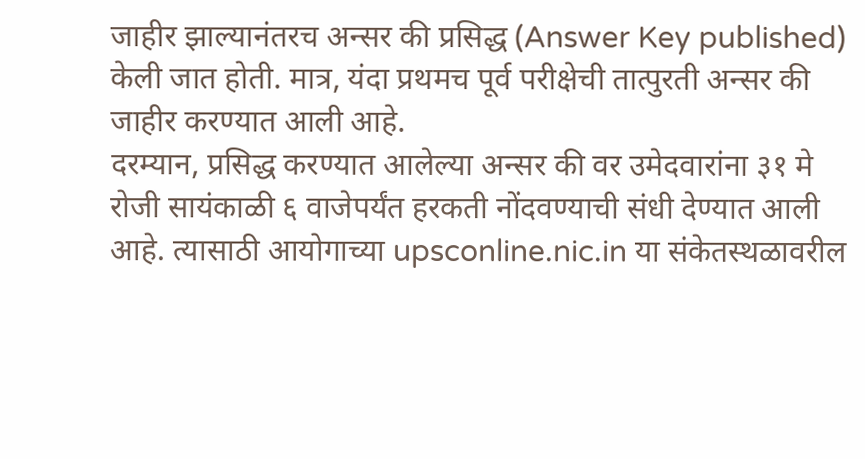जाहीर झाल्यानंतरच अन्सर की प्रसिद्ध (Answer Key published) केली जात होती. मात्र, यंदा प्रथमच पूर्व परीक्षेची तात्पुरती अन्सर की जाहीर करण्यात आली आहे.
दरम्यान, प्रसिद्ध करण्यात आलेल्या अन्सर की वर उमेदवारांना ३१ मे रोजी सायंकाळी ६ वाजेपर्यंत हरकती नोंदवण्याची संधी देण्यात आली आहे. त्यासाठी आयोगाच्या upsconline.nic.in या संकेतस्थळावरील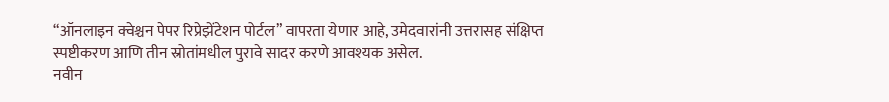“ऑनलाइन क्वेश्चन पेपर रिप्रेझेंटेशन पोर्टल” वापरता येणार आहे, उमेदवारांनी उत्तरासह संक्षिप्त स्पष्टीकरण आणि तीन स्रोतांमधील पुरावे सादर करणे आवश्यक असेल.
नवीन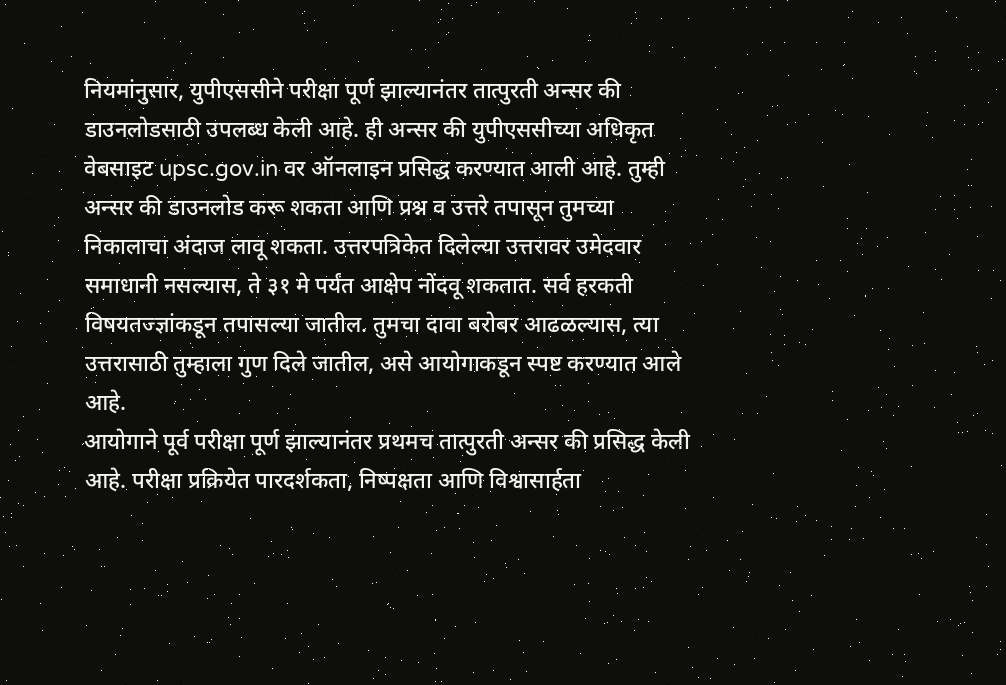नियमांनुसार, युपीएससीने परीक्षा पूर्ण झाल्यानंतर तात्पुरती अन्सर की डाउनलोडसाठी उपलब्ध केली आहे. ही अन्सर की युपीएससीच्या अधिकृत वेबसाइट upsc.gov.in वर ऑनलाइन प्रसिद्ध करण्यात आली आहे. तुम्ही अन्सर की डाउनलोड करू शकता आणि प्रश्न व उत्तरे तपासून तुमच्या निकालाचा अंदाज लावू शकता. उत्तरपत्रिकेत दिलेल्या उत्तरावर उमेदवार समाधानी नसल्यास, ते ३१ मे पर्यंत आक्षेप नोंदवू शकतात. सर्व हरकती विषयतज्ज्ञांकडून तपासल्या जातील. तुमचा दावा बरोबर आढळल्यास, त्या उत्तरासाठी तुम्हाला गुण दिले जातील, असे आयोगाकडून स्पष्ट करण्यात आले आहे.
आयोगाने पूर्व परीक्षा पूर्ण झाल्यानंतर प्रथमच तात्पुरती अन्सर की प्रसिद्ध केली आहे. परीक्षा प्रक्रियेत पारदर्शकता, निष्पक्षता आणि विश्वासार्हता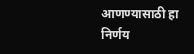आणण्यासाठी हा निर्णय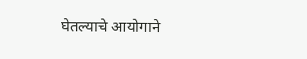घेतल्याचे आयोगाने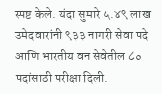स्पष्ट केले. यंदा सुमारे ५.४९ लाख उमेदवारांनी ९३३ नागरी सेवा पदे आणि भारतीय वन सेवेतील ८० पदांसाठी परीक्षा दिली.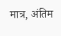मात्र, अंतिम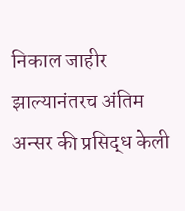निकाल जाहीर झाल्यानंतरच अंतिम अन्सर की प्रसिद्ध केली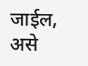जाईल, असे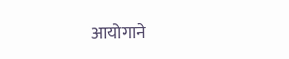आयोगाने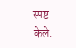स्पष्ट केले.